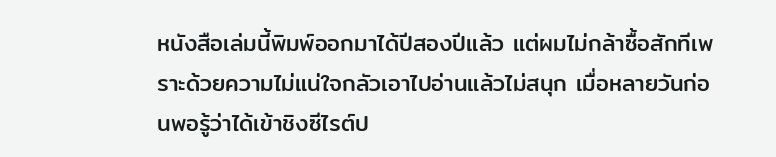หนังสือเล่มนี้พิมพ์ออกมาได้ปีสองปีแล้ว แต่ผมไม่กล้าซื้อสักทีเพราะด้วยความไม่แน่ใจกลัวเอาไปอ่านแล้วไม่สนุก เมื่อหลายวันก่อนพอรู้ว่าได้เข้าชิงซีไรต์ป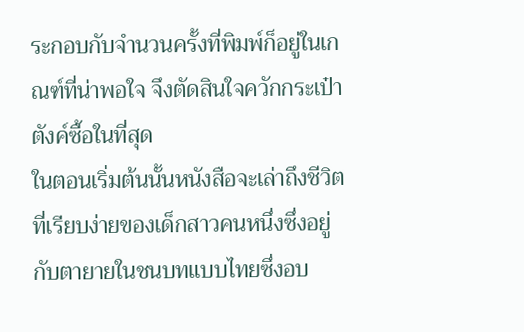ระกอบกับจำนวนครั้งที่พิมพ์ก็อยู่ในเกณฑ์ที่น่าพอใจ จึงตัดสินใจควักกระเป๋าตังค์ซื้อในที่สุด
ในตอนเริ่มต้นนั้นหนังสือจะเล่าถึงชีวิตที่เรียบง่ายของเด็กสาวคนหนึ่งซึ่งอยู่กับตายายในชนบทแบบไทยซึ่งอบ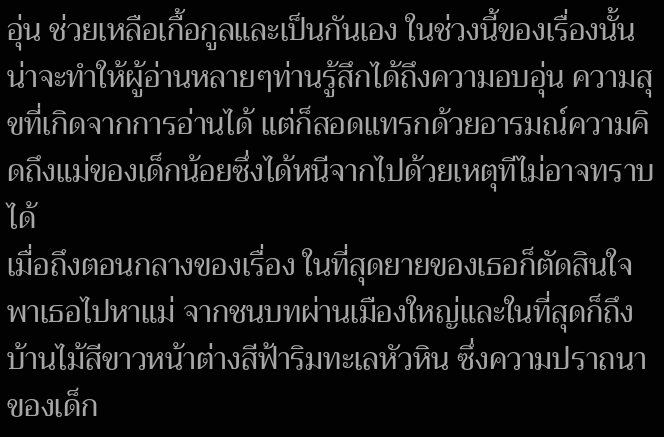อุ่น ช่วยเหลือเกื้อกูลและเป็นกันเอง ในช่วงนี้ของเรื่องนั้นน่าจะทำให้ผู้อ่านหลายๆท่านรู้สึกได้ถึงความอบอุ่น ความสุขที่เกิดจากการอ่านได้ แต่ก็สอดแทรกด้วยอารมณ์ความคิดถึงแม่ของเด็กน้อยซึ่งได้หนีจากไปด้วยเหตุทีไม่อาจทราบได้
เมื่อถึงตอนกลางของเรื่อง ในที่สุดยายของเธอก็ตัดสินใจพาเธอไปหาแม่ จากชนบทผ่านเมืองใหญ่และในที่สุดก็ถึงบ้านไม้สีขาวหน้าต่างสีฟ้าริมทะเลหัวหิน ซึ่งความปราถนาของเด็ก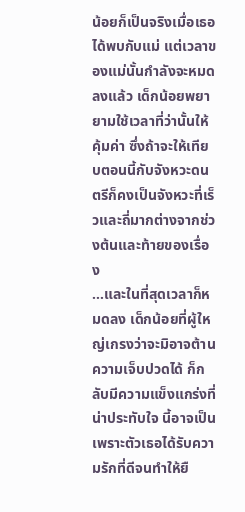น้อยก็เป็นจริงเมื่อเธอได้พบกับแม่ แต่เวลาของแม่นั้นกำลังจะหมดลงแล้ว เด็กน้อยพยายามใช้เวลาที่ว่านั้นให้คุ้มค่า ซึ่งถ้าจะให้เทียบตอนนี้กับจังหวะดนตรีก็คงเป็นจังหวะที่เร็วและถี่มากต่างจากช่วงต้นและท้ายของเรื่อง
…และในที่สุดเวลาก็หมดลง เด็กน้อยที่ผู้ใหญ่เกรงว่าจะมิอาจต้านความเจ็บปวดได้ ก็กลับมีความแข็งแกร่งที่น่าประทับใจ นี้อาจเป็นเพราะตัวเธอได้รับความรักที่ดีจนทำให้ยื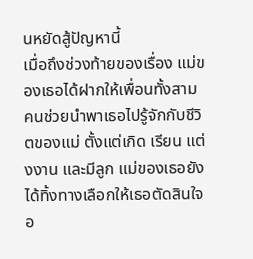นหยัดสู้ปัญหานี้
เมื่อถึงช่วงท้ายของเรื่อง แม่ของเธอได้ฝากให้เพื่อนทั้งสามคนช่วยนำพาเธอไปรู้จักกับชีวิตของแม่ ตั้งแต่เกิด เรียน แต่งงาน และมีลูก แม่ของเธอยังได้ทิ้งทางเลือกให้เธอตัดสินใจอ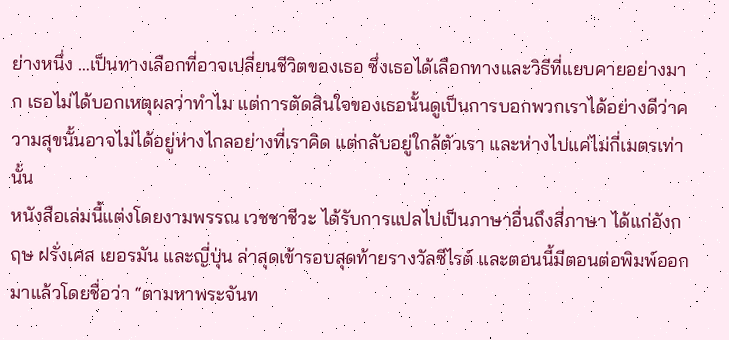ย่างหนึ่ง …เป็นทางเลือกที่อาจเปลี่ยนชีวิตของเธอ ซึ่งเธอได้เลือกทางและวิธีที่แยบคายอย่างมาก เธอไม่ได้บอกเหตุผลว่าทำไม แต่การตัดสินใจของเธอนั้นดูเป็นการบอกพวกเราได้อย่างดีว่าความสุขนั้นอาจไม่ได้อยู่ห่างไกลอย่างที่เราคิด แต่กลับอยู่ใกล้ตัวเรา และห่างไปแค่ไม่กี่เมตรเท่านั้น
หนังสือเล่มนี้แต่งโดยงามพรรณ เวชชาชีวะ ได้รับการแปลไปเป็นภาษาอื่นถึงสี่ภาษา ได้แก่อังกฤษ ฝรั่งเศส เยอรมัน และญี่ปุ่น ล่าสุดเข้ารอบสุดท้ายรางวัลซีไรต์ และตอนนี้มีตอนต่อพิมพ์ออกมาแล้วโดยชื่อว่า “ตามหาพระจันท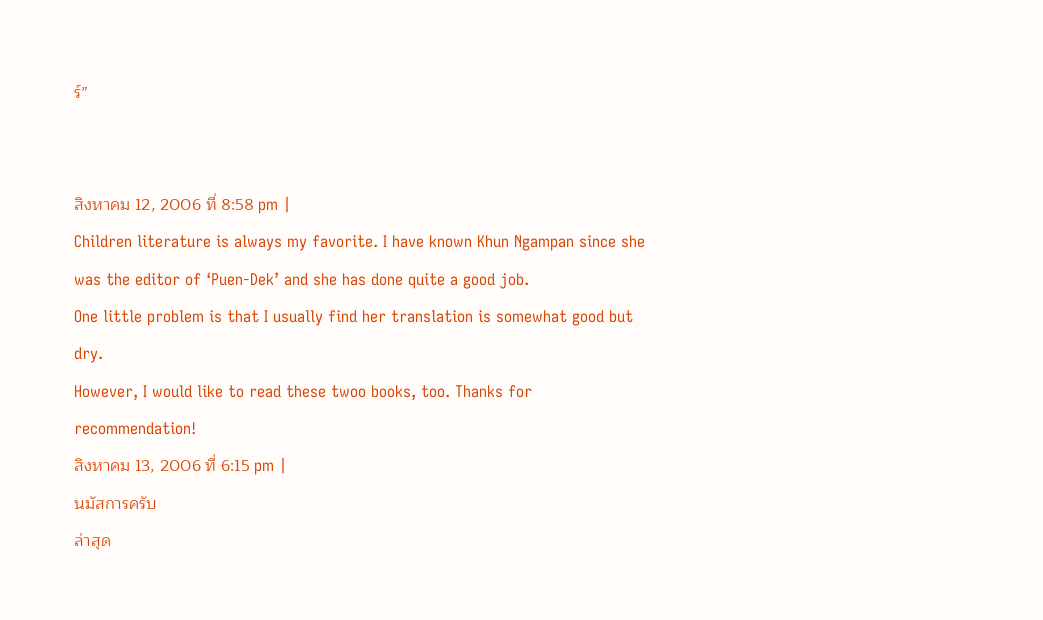ร์”


สิงหาคม 12, 2006 ที่ 8:58 pm |
Children literature is always my favorite. I have known Khun Ngampan since she was the editor of ‘Puen-Dek’ and she has done quite a good job.
One little problem is that I usually find her translation is somewhat good but dry.
However, I would like to read these twoo books, too. Thanks for recommendation!
สิงหาคม 13, 2006 ที่ 6:15 pm |
นมัสการครับ
ล่าสุด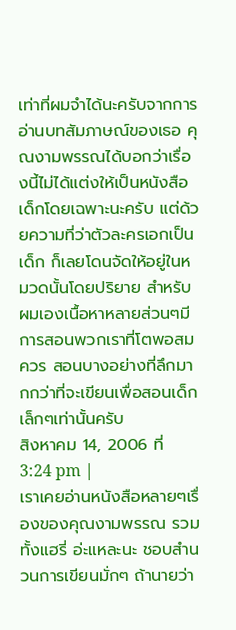เท่าที่ผมจำได้นะครับจากการอ่านบทสัมภาษณ์ของเธอ คุณงามพรรณได้บอกว่าเรื่องนี้ไม่ได้แต่งให้เป็นหนังสือเด็กโดยเฉพาะนะครับ แต่ด้วยความที่ว่าตัวละครเอกเป็นเด็ก ก็เลยโดนจัดให้อยู่ในหมวดนั้นโดยปริยาย สำหรับผมเองเนื้อหาหลายส่วนๆมีการสอนพวกเราที่โตพอสมควร สอนบางอย่างที่ลึกมากกว่าที่จะเขียนเพื่อสอนเด็กเล็กๆเท่านั้นครับ
สิงหาคม 14, 2006 ที่ 3:24 pm |
เราเคยอ่านหนังสือหลายๆเรื่องของคุณงามพรรณ รวมทั้งแฮรี่ อ่ะแหละนะ ชอบสำนวนการเขียนมั่กๆ ถ้านายว่า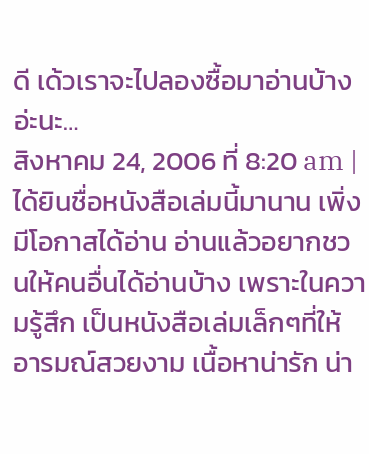ดี เด้วเราจะไปลองซื้อมาอ่านบ้างอ่ะนะ…
สิงหาคม 24, 2006 ที่ 8:20 am |
ได้ยินชื่อหนังสือเล่มนี้มานาน เพิ่งมีโอกาสได้อ่าน อ่านแล้วอยากชวนให้คนอื่นได้อ่านบ้าง เพราะในความรู้สึก เป็นหนังสือเล่มเล็กๆที่ให้อารมณ์สวยงาม เนื้อหาน่ารัก น่า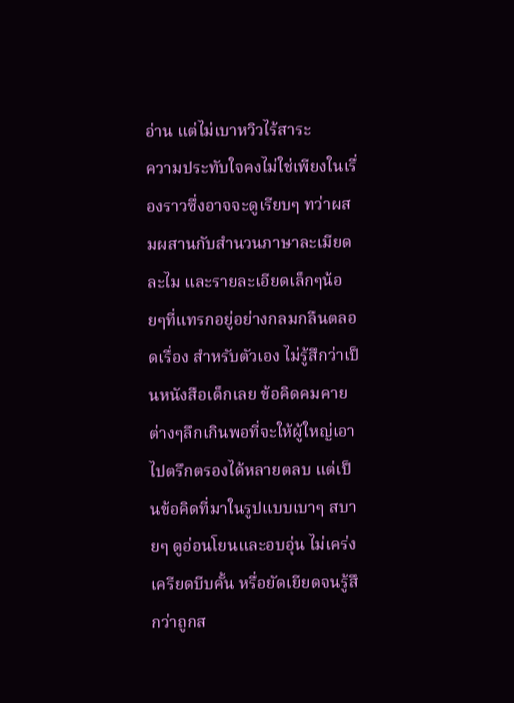อ่าน แต่ไม่เบาหวิวไร้สาระ
ความประทับใจคงไม่ใช่เพียงในเรื่องราวซึ่งอาจจะดูเรียบๆ ทว่าผสมผสานกับสำนวนภาษาละเมียดละไม และรายละเอียดเล็กๆน้อยๆที่แทรกอยู่อย่างกลมกลืนตลอดเรื่อง สำหรับตัวเอง ไม่รู้สึกว่าเป็นหนังสือเด็กเลย ข้อคิดคมคายต่างๆลึกเกินพอที่จะให้ผู้ใหญ่เอาไปตรึกตรองได้หลายตลบ แต่เป็นข้อคิดที่มาในรูปแบบเบาๆ สบายๆ ดูอ่อนโยนและอบอุ่น ไม่เคร่งเครียดบีบคั้น หรื่อยัดเยียดจนรู้สึกว่าถูกส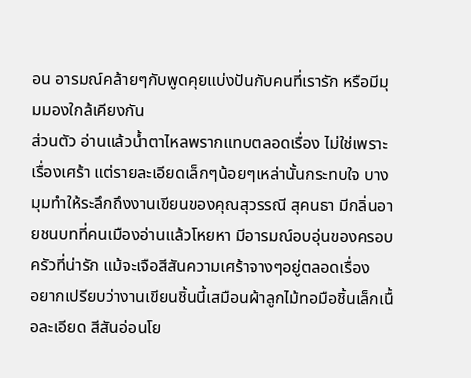อน อารมณ์คล้ายๆกับพูดคุยแบ่งปันกับคนที่เรารัก หรือมีมุมมองใกล้เคียงกัน
ส่วนตัว อ่านแล้วน้ำตาไหลพรากแทบตลอดเรื่อง ไม่ใช่เพราะเรื่องเศร้า แต่รายละเอียดเล็กๆน้อยๆเหล่านั้นกระทบใจ บางมุมทำให้ระลึกถึงงานเขียนของคุณสุวรรณี สุคนธา มีกลิ่นอายชนบทที่คนเมืองอ่านแล้วโหยหา มีอารมณ์อบอุ่นของครอบครัวที่น่ารัก แม้จะเจือสีสันความเศร้าจางๆอยู่ตลอดเรื่อง
อยากเปรียบว่างานเขียนชิ้นนี้เสมือนผ้าลูกไม้ทอมือชิ้นเล็กเนื้อละเอียด สีสันอ่อนโย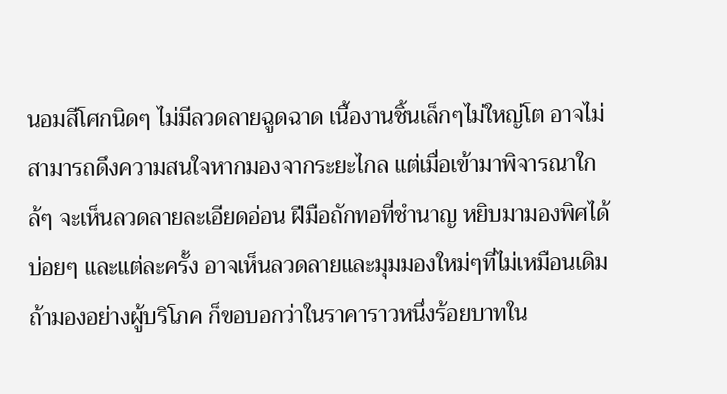นอมสีโศกนิดๆ ไม่มีลวดลายฉูดฉาด เนื้องานชิ้นเล็กๆไม่ใหญ่โต อาจไม่สามารถดึงความสนใจหากมองจากระยะไกล แต่เมื่อเข้ามาพิจารณาใกล้ๆ จะเห็นลวดลายละเอียดอ่อน ฝีมือถักทอที่ชำนาญ หยิบมามองพิศได้บ่อยๆ และแต่ละครั้ง อาจเห็นลวดลายและมุมมองใหม่ๆที่ไม่เหมือนเดิม
ถ้ามองอย่างผู้บริโภค ก็ขอบอกว่าในราคาราวหนึ่งร้อยบาทใน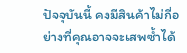ปัจจุบันนี้ คงมีสินค้าไม่กี่อย่างที่คุณอาจจะเสพซ้ำได้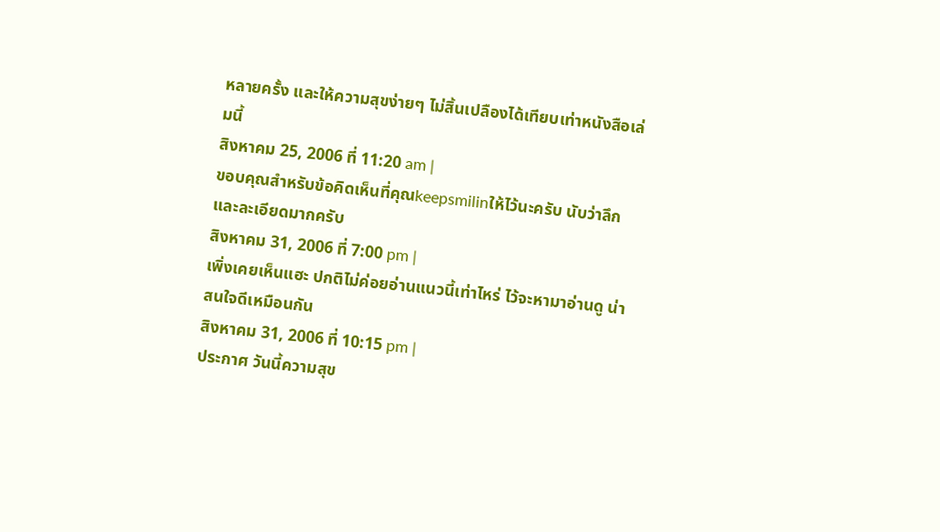หลายครั้ง และให้ความสุขง่ายๆ ไม่สิ้นเปลืองได้เทียบเท่าหนังสือเล่มนี้
สิงหาคม 25, 2006 ที่ 11:20 am |
ขอบคุณสำหรับข้อคิดเห็นที่คุณkeepsmilinให้ไว้นะครับ นับว่าลึกและละเอียดมากครับ
สิงหาคม 31, 2006 ที่ 7:00 pm |
เพิ่งเคยเห็นแฮะ ปกติไม่ค่อยอ่านแนวนี้เท่าไหร่ ไว้จะหามาอ่านดู น่าสนใจดีเหมือนกัน
สิงหาคม 31, 2006 ที่ 10:15 pm |
ประกาศ วันนี้ความสุข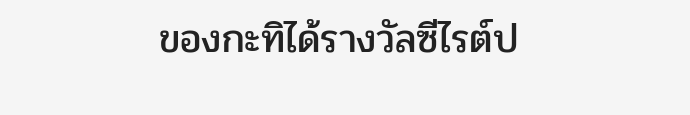ของกะทิได้รางวัลซีไรต์ป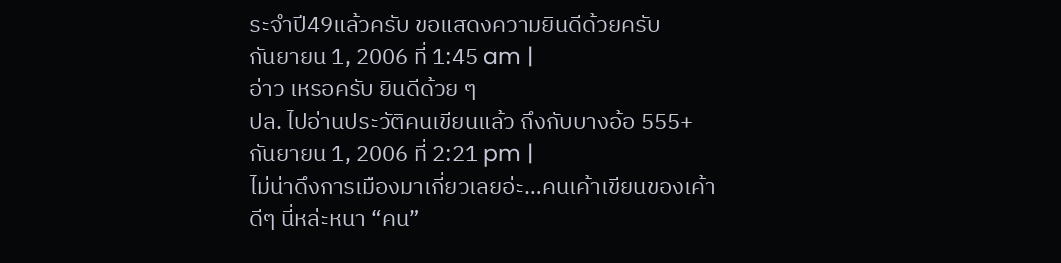ระจำปี49แล้วครับ ขอแสดงความยินดีด้วยครับ
กันยายน 1, 2006 ที่ 1:45 am |
อ่าว เหรอครับ ยินดีด้วย ๆ
ปล. ไปอ่านประวัติคนเขียนแล้ว ถึงกับบางอ้อ 555+
กันยายน 1, 2006 ที่ 2:21 pm |
ไม่น่าดึงการเมืองมาเกี่ยวเลยอ่ะ…คนเค้าเขียนของเค้าดีๆ นี่หล่ะหนา “คน”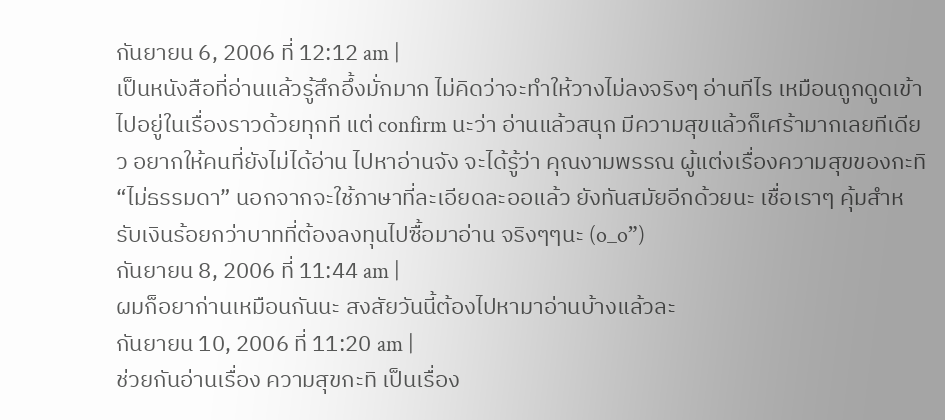กันยายน 6, 2006 ที่ 12:12 am |
เป็นหนังสือที่อ่านแล้วรู้สึกอึ้งมั่กมาก ไม่คิดว่าจะทำให้วางไม่ลงจริงๆ อ่านทีไร เหมือนถูกดูดเข้าไปอยู่ในเรื่องราวด้วยทุกที แต่ confirm นะว่า อ่านแล้วสนุก มีความสุขแล้วก็เศร้ามากเลยทีเดียว อยากให้คนที่ยังไม่ได้อ่าน ไปหาอ่านจัง จะได้รู้ว่า คุณงามพรรณ ผู้แต่งเรื่องความสุขของกะทิ
“ไม่ธรรมดา” นอกจากจะใช้ภาษาที่ละเอียดละออแล้ว ยังทันสมัยอีกด้วยนะ เชื่อเราๆ คุ้มสำหรับเงินร้อยกว่าบาทที่ต้องลงทุนไปซื้อมาอ่าน จริงๆๆนะ (o_o”)
กันยายน 8, 2006 ที่ 11:44 am |
ผมก็อยาก่านเหมือนกันนะ สงสัยวันนี้ต้องไปหามาอ่านบ้างแล้วละ
กันยายน 10, 2006 ที่ 11:20 am |
ช่วยกันอ่านเรื่อง ความสุขกะทิ เป็นเรื่อง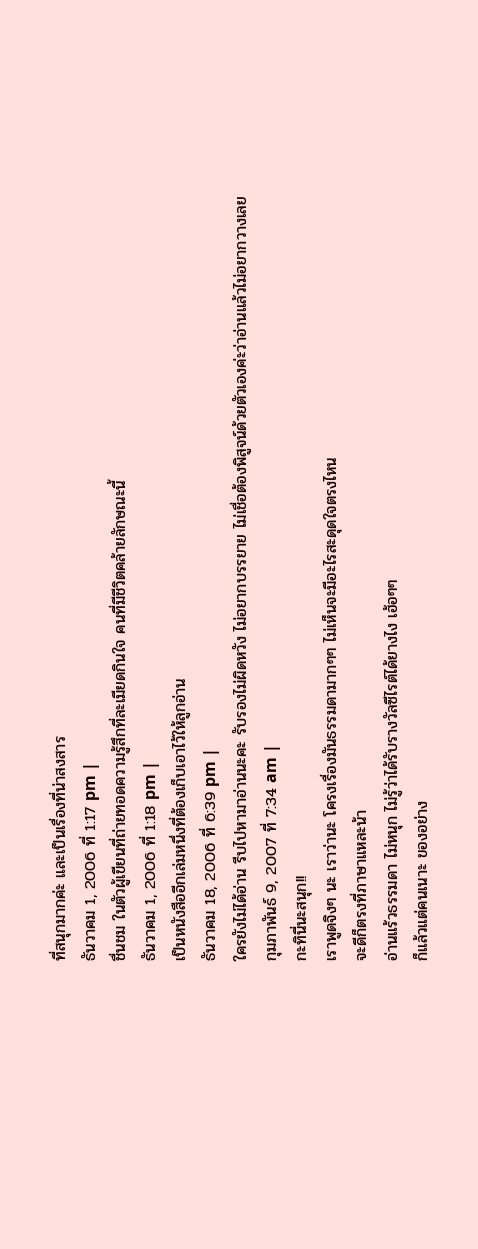ที่สนุกมากค่ะ และเป็นเรื่องที่น่าสงสาร
ธันวาคม 1, 2006 ที่ 1:17 pm |
ชื่นชม ในตัวผู้เขียนที่ถ่ายทอดความรู้สึกที่ละเมียดกินใจ คนที่มีชีวิตคล้ายลักษณะนี้
ธันวาคม 1, 2006 ที่ 1:18 pm |
เป็นหนังสืออีกเล่มหนึ่งที่ต้องเก็บเอาไว้ให้ลูกอ่าน
ธันวาคม 18, 2006 ที่ 6:39 pm |
ใครยังไม่ได้อ่าน รีบไปหามาอ่านนะคะ รับรองไม่ผิดหวัง ไม่อยากบรรยาย ไม่เชื่อต้องพิสูจน์ด้วยตัวเองค่ะว่าอ่านแล้วไม่อยากวางเลย
กุมภาพันธ์ 9, 2007 ที่ 7:34 am |
กะทินี่นะสนุก!!
เราพูดจิงๆ นะ เราว่านะ โครงเรื่องมันธรรมดามากๆๆ ไม่เห็นจะมีอะไรสะดุดใจตรงไหน
จะดีก็ตรงที่ภาษาแหละน้า
อ่านแร้วธรรมดา ไม่หนุก ไม่รู้ว่าได้รับรางวัลซีไรต์ได้ยางไง เฮ้อๆๆ
ก็แล้วแต่คนเนาะ ของอย่าง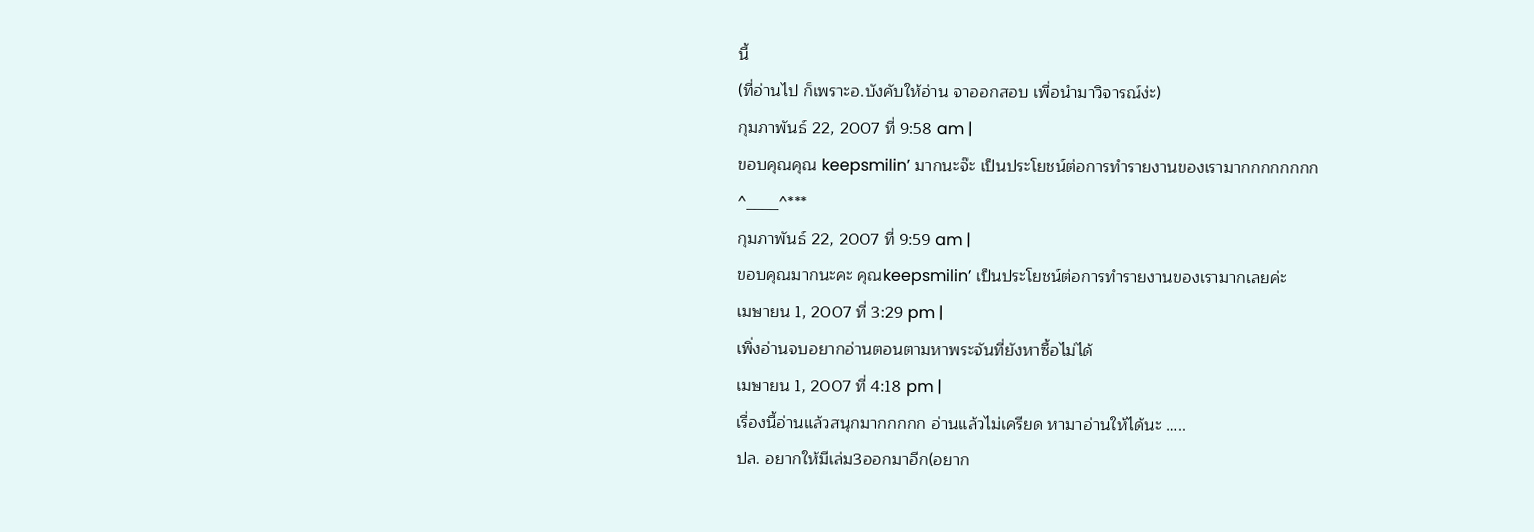นี้
(ที่อ่านไป ก็เพราะอ.บังคับให้อ่าน จาออกสอบ เพื่อนำมาวิจารณ์ง่ะ)
กุมภาพันธ์ 22, 2007 ที่ 9:58 am |
ขอบคุณคุณ keepsmilin’ มากนะจ๊ะ เป็นประโยชน์ต่อการทำรายงานของเรามากกกกกกกก
^____^***
กุมภาพันธ์ 22, 2007 ที่ 9:59 am |
ขอบคุณมากนะคะ คุณkeepsmilin’ เป็นประโยชน์ต่อการทำรายงานของเรามากเลยค่ะ
เมษายน 1, 2007 ที่ 3:29 pm |
เพิ่งอ่านจบอยากอ่านตอนตามหาพระจันที่ยังหาซื้อไม่ได้
เมษายน 1, 2007 ที่ 4:18 pm |
เรื่องนี้อ่านแล้วสนุกมากกกกก อ่านแล้วไม่เครียด หามาอ่านให้ได้นะ …..
ปล. อยากให้มีเล่ม3ออกมาอีก(อยาก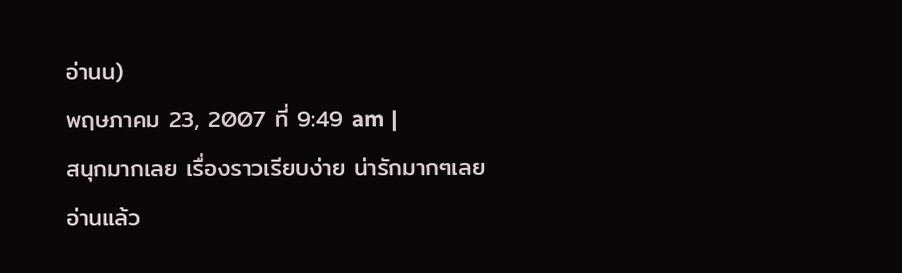อ่านน)
พฤษภาคม 23, 2007 ที่ 9:49 am |
สนุกมากเลย เรื่องราวเรียบง่าย น่ารักมากๆเลย
อ่านแล้ว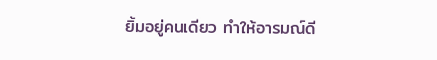ยิ้มอยู่คนเดียว ทำให้อารมณ์ดี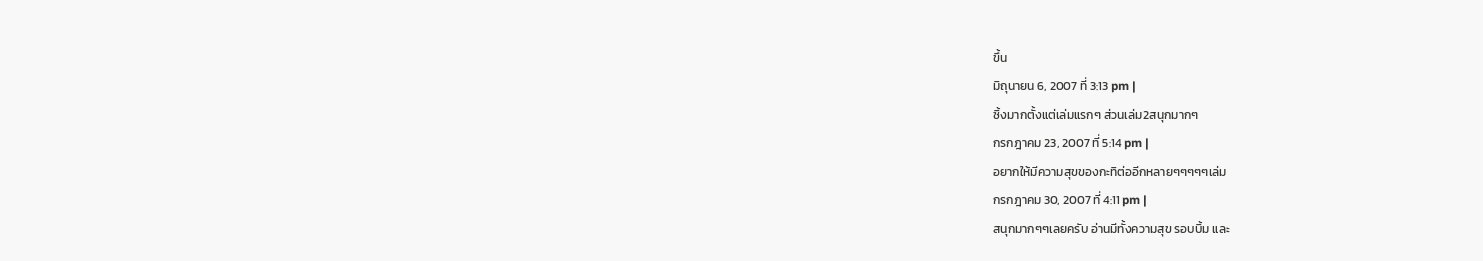ขึ้น
มิถุนายน 6, 2007 ที่ 3:13 pm |
ซิ้งมากตั้งแต่เล่มแรกๆ ส่วนเล่ม2สนุกมากๆ
กรกฎาคม 23, 2007 ที่ 5:14 pm |
อยากให้มีความสุขของกะทิต่ออีกหลายๆๆๆๆๆเล่ม
กรกฎาคม 30, 2007 ที่ 4:11 pm |
สนุกมากๆๆเลยครับ อ่านมีทั้งความสุข รอบบิ้ม และ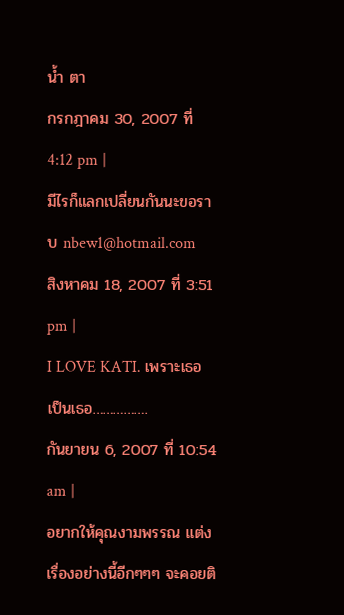น้ำ ตา
กรกฎาคม 30, 2007 ที่ 4:12 pm |
มีไรก็แลกเปลี่ยนกันนะขอราบ nbew1@hotmail.com
สิงหาคม 18, 2007 ที่ 3:51 pm |
I LOVE KATI. เพราะเธอเป็นเธอ…………….
กันยายน 6, 2007 ที่ 10:54 am |
อยากให้คุณงามพรรณ แต่งเรื่องอย่างนี้อีกๆๆๆ จะคอยติ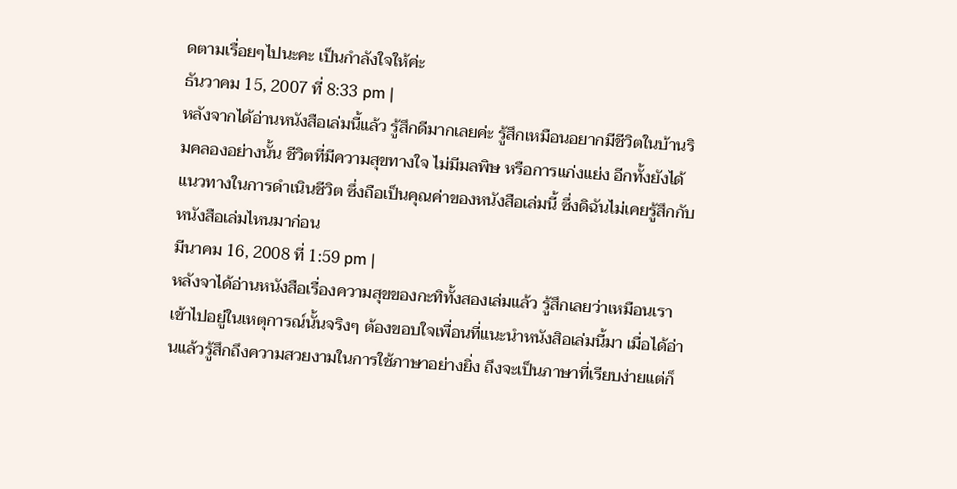ดตามเรื่อยๆไปนะคะ เป็นกำลังใจให้ค่ะ
ธันวาคม 15, 2007 ที่ 8:33 pm |
หลังจากได้อ่านหนังสือเล่มนี้แล้ว รู้สึกดีมากเลยค่ะ รู้สึกเหมือนอยากมีชีวิตในบ้านริมคลองอย่างนั้น ชีวิตที่มีความสุขทางใจ ไม่มีมลพิษ หรือการแก่งแย่ง อีกทั้งยังได้แนวทางในการดำเนินชีวิต ซึ่งถือเป็นคุณค่าของหนังสือเล่มนี้ ซึ่งดิฉันไม่เคยรู้สึกกับหนังสือเล่มไหนมาก่อน
มีนาคม 16, 2008 ที่ 1:59 pm |
หลังจาได้อ่านหนังสือเรื่องความสุขของกะทิทั้งสองเล่มแล้ว รู้สึกเลยว่าเหมือนเราเข้าไปอยู่ในเหตุการณ์นั้นจริงๆ ต้องขอบใจเพื่อนที่แนะนำหนังสิอเล่มนี้มา เมื่อได้อ่านแล้วรู้สึกถึงความสวยงามในการใช้ภาษาอย่างยิ่ง ถึงจะเป็นภาษาที่เรียบง่ายแต่ก็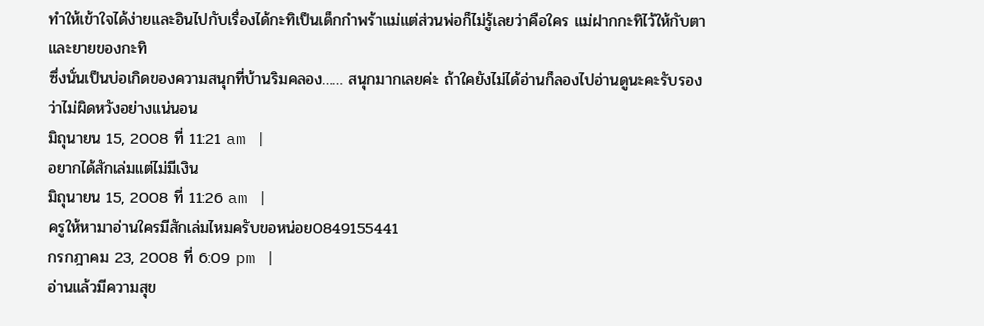ทำให้เข้าใจได้ง่ายและอินไปกับเรื่องได้กะทิเป็นเด็กกำพร้าแม่แต่ส่วนพ่อก็ไม่รู้เลยว่าคือใคร แม่ฝากกะทิไว้ให้กับตาและยายของกะทิ
ซึ่งนั่นเป็นบ่อเกิดของความสนุกที่บ้านริมคลอง…… สนุกมากเลยค่ะ ถ้าใคยังไม่ได้อ่านก็ลองไปอ่านดูนะคะรับรองว่าไม่ผิดหวังอย่างแน่นอน
มิถุนายน 15, 2008 ที่ 11:21 am |
อยากได้สักเล่มแต่ไม่มีเงิน
มิถุนายน 15, 2008 ที่ 11:26 am |
ครูให้หามาอ่านใครมีสักเล่มไหมครับขอหน่อย0849155441
กรกฎาคม 23, 2008 ที่ 6:09 pm |
อ่านแล้วมีความสุข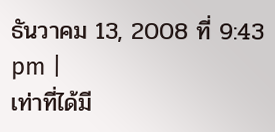ธันวาคม 13, 2008 ที่ 9:43 pm |
เท่าที่ได้มี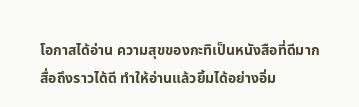โอกาสได้อ่าน ความสุขของกะทิเป็นหนังสือที่ดีมาก
สื่อถึงราวได้ดี ทำให้อ่านแล้วยิ้มได้อย่างอิ่ม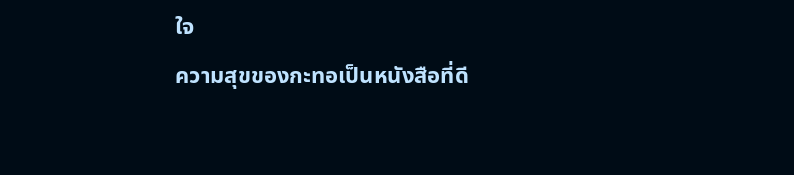ใจ
ความสุขของกะทอเป็นหนังสือที่ดี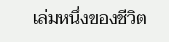เล่มหนึ่งของชีวิต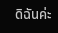ดิฉันค่ะ